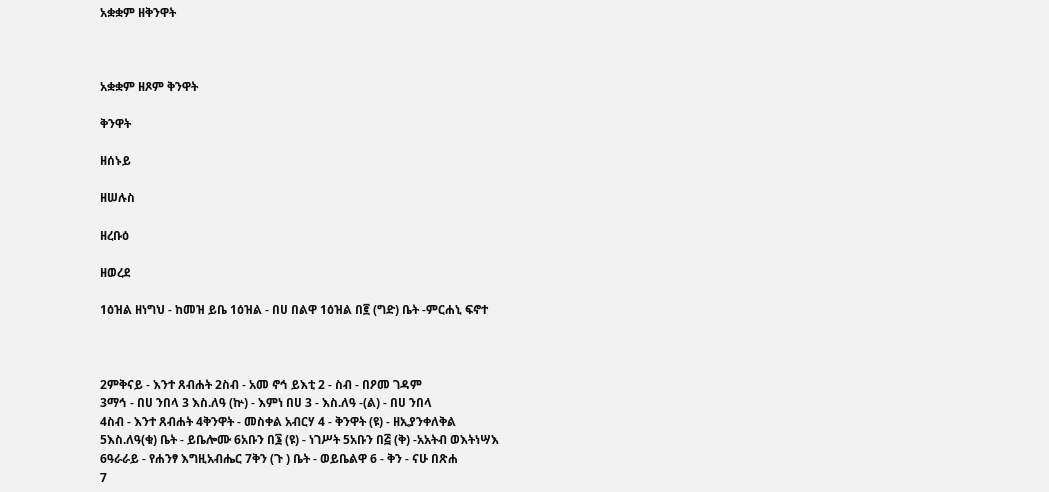አቋቋም ዘቅንዋት



አቋቋም ዘጾም ቅንዋት

ቅንዋት

ዘሰኑይ

ዘሠሉስ

ዘረቡዕ

ዘወረደ

1ዕዝል ዘነግህ - ከመዝ ይቤ 1ዕዝል - በሀ በልዋ 1ዕዝል በ፪ (ግድ) ቤት -ምርሐኒ ፍኖተ



2ምቅናይ - እንተ ጸብሐት 2ስብ - አመ ኖኅ ይእቲ 2 - ስብ - በዖመ ገዳም
3ማኅ - በሀ ንበላ 3 እስ.ለዓ (ኵ) - እምነ በሀ 3 - እስ.ለዓ -(ል) - በሀ ንበላ
4ስብ - እንተ ጸብሐት 4ቅንዋት - መስቀል አብርሃ 4 - ቅንዋት (ዩ) - ዘኢያንቀለቅል
5እስ.ለዓ(ቁ) ቤት - ይቤሎሙ 6አቡን በ፮ (ዩ) - ነገሥት 5አቡን በ፭ (ቅ) -አአትብ ወእትነሣእ
6ዓራራይ - የሐንፃ እግዚአብሔር 7ቅን (ጉ ) ቤት - ወይቤልዋ 6 - ቅን - ናሁ በጽሐ
7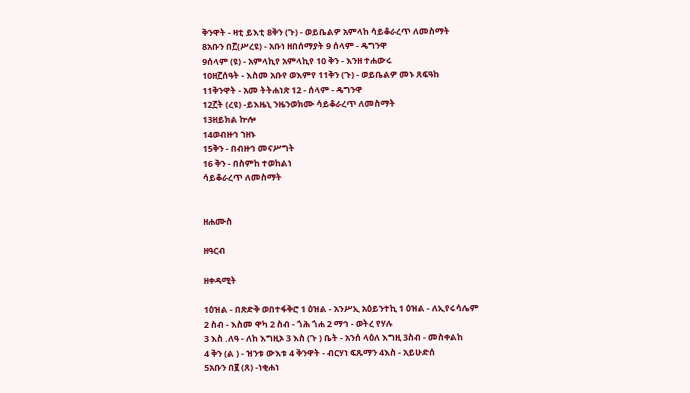ቅንዋት - ዛቲ ይእቲ 8ቅን (ጉ) - ወይቤልዎ አምላከ ሳይቆራረጥ ለመስማት
8አቡን በ፫(ሥረዩ) - አቡነ ዘበሰማያት 9 ሰላም - ዴግንዋ
9ሰላም (ዩ) - አምላኪየ አምላኪየ 10 ቅን - እንዘ ተሐውሩ
10ዘ፫ሰዓት - እስመ አቡየ ወእምየ 11ቅን (ጉ) - ወይቤልዎ መኑ ጸፍዓከ
11ቅንዋት - አመ ትትሐነጽ 12 - ሰላም - ዴግንዋ
12፫ት (ረዩ) -ይእዜኒ ንዜንወክሙ ሳይቆራረጥ ለመስማት
13ዘይክል ኵሎ
14ወብዙኅ ኀዘኑ
15ቅን - በብዙኅ መናሥግት
16 ቅን - በስምከ ተወከልነ
ሳይቆራረጥ ለመስማት


ዘሐሙስ

ዘዓርብ

ዘቀዳሚት

1ዕዝል - በጽድቅ ወበተፋቅሮ 1 ዕዝል - አንሥኢ አዕይንተኪ 1 ዕዝል - ለኢየሩሳሌም
2 ስብ - እስመ ዋካ 2 ስብ - ጎሕ ጎሐ 2 ማኅ - ወትረ የሃሉ
3 እስ .ለዓ - ለከ እግዚኦ 3 እስ (ጉ ) ቤት - አንሰ ላዕለ እግዚ 3ስብ - መስቀልከ
4 ቅን (ል ) - ዝንቱ ውእቱ 4 ቅንዋት - ብርሃነ ፍጹማን 4እስ - አይሁድሰ
5አቡን በ፪ (ጸ) -ነቂሐነ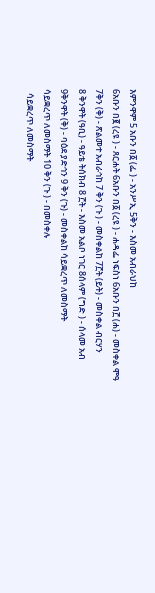እምንዋም 5 አቡን በ፩ (ፌ ) - አንሥኢ 5ቅን - እስመ አብራህከ
6አቡን በ፪ (ረዩ ) - ጸርሐት 6አቡን በ፩ (ረዩ ) - ሐዳፌ ነፍስነ 6አቡን በ፫ (ሐ) - መስቀል ሞዓ
7ቅን (ቅ) - ጽልመተ አብራኅከ 7 ቅን (ጉ ) - መስቀልከ 7፫ት (ይት) - መስቀል ብርሃን
8 ቅንዋት (ዓቢ) - ዓይቴ ትሰክብ 8 ፫ት - እስመ አልቦ ነገር 8ሰላም (ግድ ) - ሰላመ አብ
9ቅንዋት (ቅ) - ባዕደ ያድኅን 9 ቅን (ጉ) - መስቀልከ ሳይቋረጥ ለመስማት
ሳይቋረጥ ለመስማት 10 ቅን (ጉ ) - በመስቀሉ
  ሳይቋረጥ ለመስማት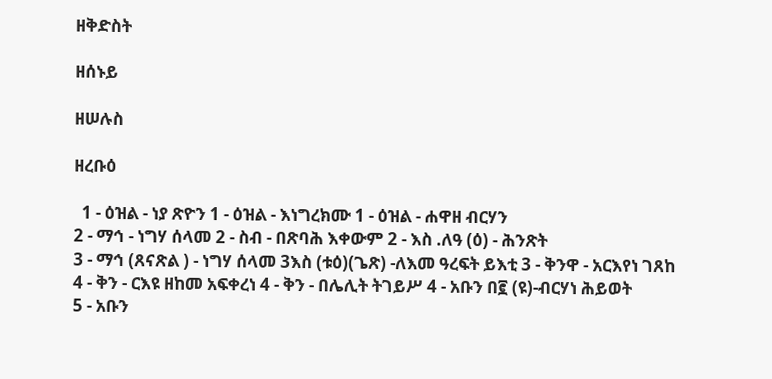ዘቅድስት

ዘሰኑይ

ዘሠሉስ

ዘረቡዕ

  1 - ዕዝል - ነያ ጽዮን 1 - ዕዝል - እነግረክሙ 1 - ዕዝል - ሐዋዘ ብርሃን
2 - ማኅ - ነግሃ ሰላመ 2 - ስብ - በጽባሕ እቀውም 2 - እስ .ለዓ (ዕ) - ሕንጽት
3 - ማኅ (ጸናጽል ) - ነግሃ ሰላመ 3እስ (ቱዕ)(ጌጽ) -ለእመ ዓረፍት ይእቲ 3 - ቅንዋ - አርእየነ ገጸከ
4 - ቅን - ርእዩ ዘከመ አፍቀረነ 4 - ቅን - በሌሊት ትገይሥ 4 - አቡን በ፪ (ዩ)-ብርሃነ ሕይወት
5 - አቡን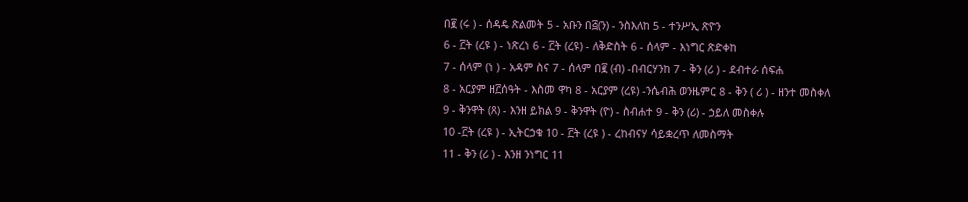በ፪ (ሩ ) - ሰዳዴ ጽልመት 5 - አቡን በ፭(ን) - ንስእለከ 5 - ተንሥኢ ጽዮን
6 - ፫ት (ረዩ ) - ነጽረነ 6 - ፫ት (ረዩ) - ለቅድስት 6 - ሰላም - እነግር ጽድቀከ
7 - ሰላም (ነ ) - አዳም ስና 7 - ሰላም በ፪ (ብ) -በብርሃንከ 7 - ቅን (ሪ ) - ደብተራ ሰፍሐ
8 - አርያም ዘ፫ሰዓት - እስመ ዋካ 8 - አርያም (ረዩ) -ንሴብሕ ወንዜምር 8 - ቅን ( ሪ ) - ዘንተ መስቀለ
9 - ቅንዋት (ጸ) - እንዘ ይክል 9 - ቅንዋት (ዮ) - ስብሐተ 9 - ቅን (ሪ) - ኃይለ መስቀሉ
10 -፫ት (ረዩ ) - ኢትርኃቁ 10 - ፫ት (ረዩ ) - ረከብናሃ ሳይቋረጥ ለመስማት
11 - ቅን (ሪ ) - እንዘ ንነግር 11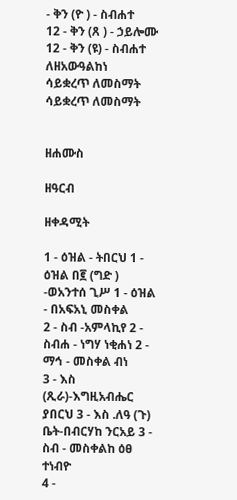- ቅን (ዮ ) - ስብሐተ
12 - ቅን (ጸ ) - ኃይሎሙ 12 - ቅን (ዩ) - ስብሐተ ለዘአውዓልከነ
ሳይቋረጥ ለመስማት ሳይቋረጥ ለመስማት


ዘሐሙስ

ዘዓርብ

ዘቀዳሚት

1 - ዕዝል - ትበርህ 1 - ዕዝል በ፪ (ግድ ) -ወአንተሰ ጊሥ 1 - ዕዝል - በአፍአኒ መስቀል
2 - ስብ -አምላኪየ 2 - ስብሐ - ነግሃ ነቂሐነ 2 - ማኅ - መስቀል ብነ
3 - እስ (ጺራ)-እግዚአብሔር ያበርህ 3 - እስ .ለዓ (ጉ) ቤት-በብርሃከ ንርአይ 3 - ስብ - መስቀልከ ዕፀ ተነብዮ
4 -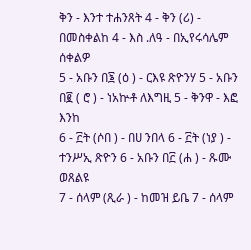ቅን - እንተ ተሐንጸት 4 - ቅን (ሪ) - በመስቀልከ 4 - እስ .ለዓ - በኢየሩሳሌም ሰቀልዎ
5 - አቡን በ፮ (ዕ ) - ርእዩ ጽዮንሃ 5 - አቡን በ፪ ( ሮ ) - ነአኵቶ ለእግዚ 5 - ቅንዋ - እፎ እንከ
6 - ፫ት (ሶበ ) - በሀ ንበላ 6 - ፫ት (ነያ ) - ተንሥኢ ጽዮን 6 - አቡን በ፫ (ሐ ) - ጹሙ ወጸልዩ
7 - ሰላም (ጺራ ) - ከመዝ ይቤ 7 - ሰላም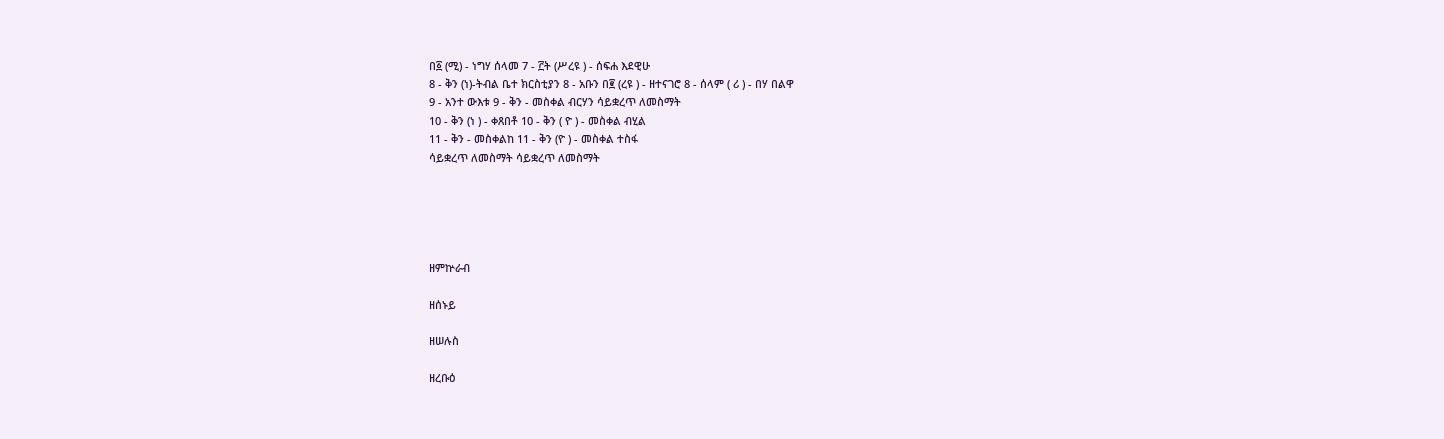በ፩ (ሚ) - ነግሃ ሰላመ 7 - ፫ት (ሥረዩ ) - ሰፍሐ እደዊሁ
8 - ቅን (ነ)-ትብል ቤተ ክርስቲያን 8 - አቡን በ፪ (ረዩ ) - ዘተናገሮ 8 - ሰላም ( ሪ ) - በሃ በልዋ
9 - አንተ ውእቱ 9 - ቅን - መስቀል ብርሃን ሳይቋረጥ ለመስማት
10 - ቅን (ነ ) - ቀጸበቶ 10 - ቅን ( ዮ ) - መስቀል ብሂል
11 - ቅን - መስቀልከ 11 - ቅን (ዮ ) - መስቀል ተስፋ
ሳይቋረጥ ለመስማት ሳይቋረጥ ለመስማት





ዘምኵራብ

ዘሰኑይ

ዘሠሉስ

ዘረቡዕ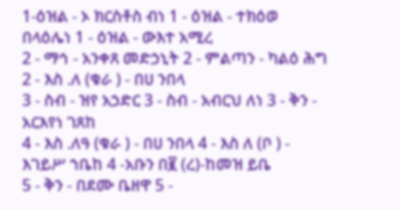1-ዕዝል - ኦ ክርስቶስ ብነ 1 - ዕዝል - ተክዕወ በላዕሌነ 1 - ዕዝል - ውእተ አሚረ
2 - ማኅ - አንቀጸ መድኃኒት 2 - ምልጣን - ካልዕ ሕግ 2 - እስ .ለ (ቁራ ) - በሀ ንበላ
3 - ስብ - ዝየ አኃድር 3 - ስብ - አብርህ ለነ 3 - ቅን - አርእየነ ገጸከ
4 - እስ .ለዓ (ቁራ ) - በሀ ንበላ 4 - እስ ለ (ቦ ) - እገይሥ ኀቤከ 4 -አቡን በ፪ (ረ)-ከመዝ ይቤ
5 - ቅን - በደሙ ቤዘዋ 5 -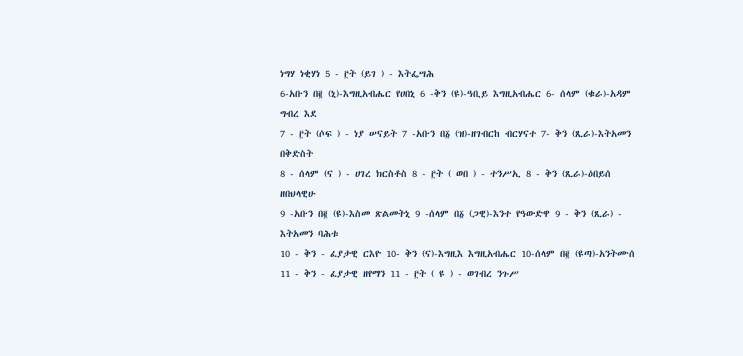ነግሃ ነቂሃነ 5 - ፫ት (ይገ ) - እትፌሣሕ
6-አቡን በ፪ (ኒ)-እግዚአብሔር የሀበኒ 6 -ቅን (ዩ)-ዓቢይ እግዚአብሔር 6- ሰላም (ቁራ)-አዳም ግብረ እደ
7 - ፫ት (ሶፍ ) - ነያ ሠናይት 7 -አቡን በ፩ (ዝ)-ዘገብርከ ብርሃናተ 7- ቅን (ጺራ)-እትአመን በቅድስት
8 - ሰላም (ና ) - ሀገረ ክርስቶስ 8 - ፫ት ( ወበ ) - ተንሥኢ 8 - ቅን (ጺራ)-ዕበይሰ ዘበህላዊሁ
9 -አቡን በ፪ (ዩ)-እስመ ጽልመትኒ 9 -ሰላም በ፩ (ጋዊ)-እንተ የዓውድዋ 9 - ቅን (ጺራ) - እትአመን ባሕቱ
10 - ቅን - ፈያታዊ ርእዮ 10- ቅን (ና)-እግዚእ እግዚአብሔር 10-ሰላም በ፪ (ዩጣ)-አንትሙሰ
11 - ቅን - ፈያታዊ ዘየማን 11 - ፫ት ( ዩ ) - ወገብረ ንጉሥ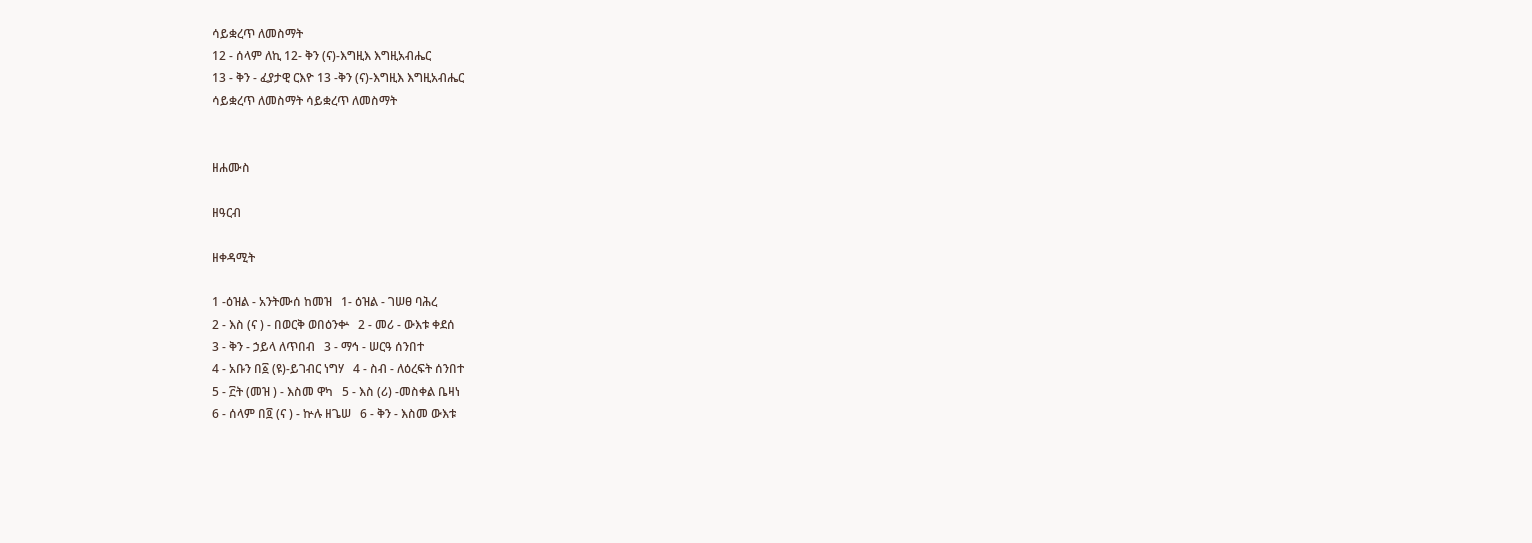ሳይቋረጥ ለመስማት
12 - ሰላም ለኪ 12- ቅን (ና)-እግዚእ እግዚአብሔር
13 - ቅን - ፈያታዊ ርእዮ 13 -ቅን (ና)-እግዚእ እግዚአብሔር
ሳይቋረጥ ለመስማት ሳይቋረጥ ለመስማት


ዘሐሙስ

ዘዓርብ

ዘቀዳሚት

1 -ዕዝል - አንትሙሰ ከመዝ   1- ዕዝል - ገሠፀ ባሕረ
2 - እስ (ና ) - በወርቅ ወበዕንቍ   2 - መሪ - ውእቱ ቀደሰ
3 - ቅን - ኃይላ ለጥበብ   3 - ማኅ - ሠርዓ ሰንበተ
4 - አቡን በ፩ (ዩ)-ይገብር ነግሃ   4 - ስብ - ለዕረፍት ሰንበተ
5 - ፫ት (መዝ ) - እስመ ዋካ   5 - እስ (ሪ) -መስቀል ቤዛነ
6 - ሰላም በ፬ (ና ) - ኵሉ ዘጌሠ   6 - ቅን - እስመ ውእቱ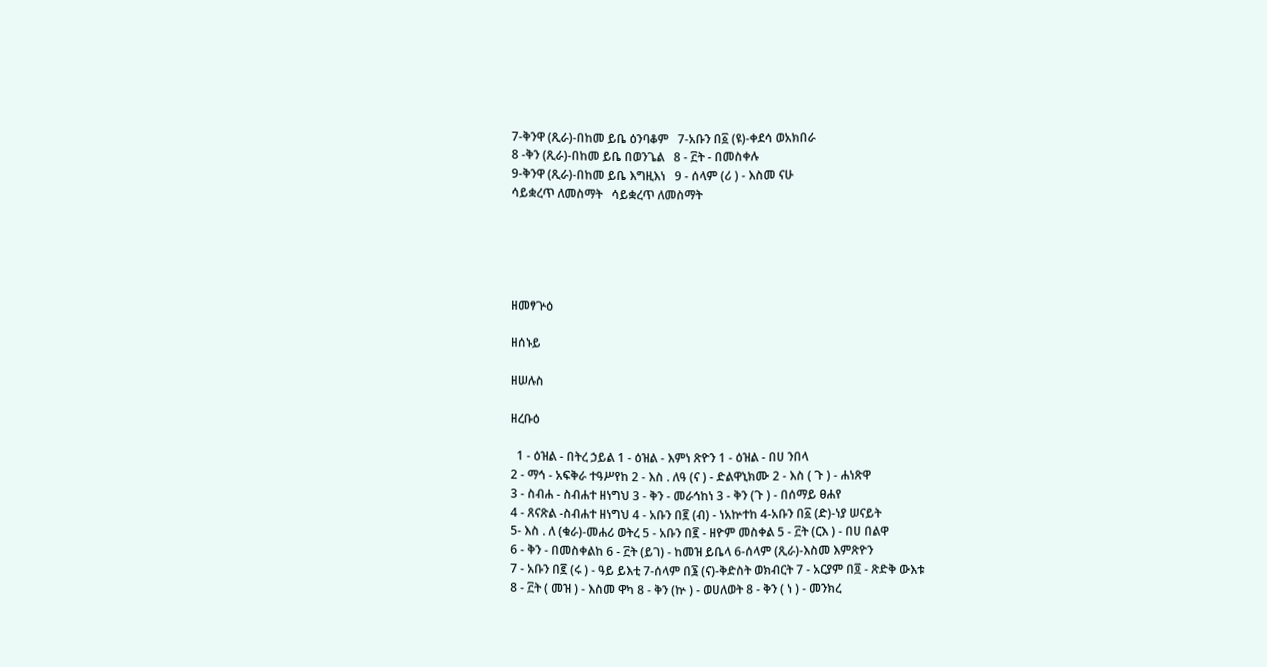7-ቅንዋ (ጺራ)-በከመ ይቤ ዕንባቆም   7-አቡን በ፩ (ዩ)-ቀደሳ ወአክበራ
8 -ቅን (ጺራ)-በከመ ይቤ በወንጌል   8 - ፫ት - በመስቀሉ
9-ቅንዋ (ጺራ)-በከመ ይቤ እግዚእነ   9 - ሰላም (ሪ ) - እስመ ናሁ
ሳይቋረጥ ለመስማት   ሳይቋረጥ ለመስማት





ዘመፃጕዕ

ዘሰኑይ

ዘሠሉስ

ዘረቡዕ

  1 - ዕዝል - በትረ ኃይል 1 - ዕዝል - እምነ ጽዮን 1 - ዕዝል - በሀ ንበላ
2 - ማኅ - አፍቅራ ተዓሥየከ 2 - እስ . ለዓ (ና ) - ድልዋኒክሙ 2 - እስ ( ጉ ) - ሐነጽዋ
3 - ስብሐ - ስብሐተ ዘነግህ 3 - ቅን - መራኅከነ 3 - ቅን (ጉ ) - በሰማይ ፀሐየ
4 - ጸናጽል -ስብሐተ ዘነግህ 4 - አቡን በ፪ (ብ) - ነአኵተከ 4-አቡን በ፩ (ድ)-ነያ ሠናይት
5- እስ . ለ (ቁራ)-መሐሪ ወትረ 5 - አቡን በ፪ - ዘዮም መስቀል 5 - ፫ት (ርእ ) - በሀ በልዋ
6 - ቅን - በመስቀልከ 6 - ፫ት (ይገ) - ከመዝ ይቤላ 6-ሰላም (ጺራ)-እስመ እምጽዮን
7 - አቡን በ፪ (ሩ ) - ዓይ ይእቲ 7-ሰላም በ፮ (ና)-ቅድስት ወክብርት 7 - አርያም በ፬ - ጽድቅ ውእቱ
8 - ፫ት ( መዝ ) - እስመ ዋካ 8 - ቅን (ኵ ) - ወሀለወት 8 - ቅን ( ነ ) - መንክረ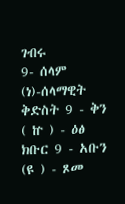ገብሩ
9- ሰላም (ነ)-ሰላማዊት ቅድስት 9 - ቅን ( ኵ ) - ዕፅ ክቡር 9 - አቡን (ዩ ) - ጾመ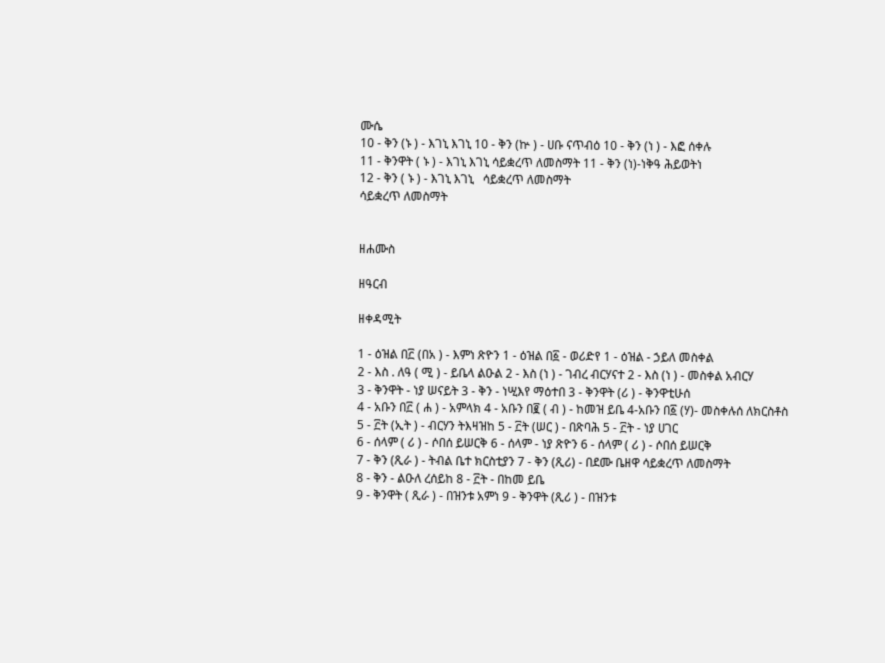ሙሴ
10 - ቅን (ኑ ) - እገኒ እገኒ 10 - ቅን (ኵ ) - ሀቡ ናጥብዕ 10 - ቅን (ነ ) - እፎ ሰቀሉ
11 - ቅንዋት ( ኑ ) - እገኒ እገኒ ሳይቋረጥ ለመስማት 11 - ቅን (ነ)-ነቅዓ ሕይወትነ
12 - ቅን ( ኑ ) - እገኒ እገኒ   ሳይቋረጥ ለመስማት
ሳይቋረጥ ለመስማት


ዘሐሙስ

ዘዓርብ

ዘቀዳሚት

1 - ዕዝል በ፫ (በአ ) - እምነ ጽዮን 1 - ዕዝል በ፩ - ወሪድየ 1 - ዕዝል - ኃይለ መስቀል
2 - እስ . ለዓ ( ሚ ) - ይቤላ ልዑል 2 - እስ (ነ ) - ገብረ ብርሃናተ 2 - እስ (ነ ) - መስቀል አብርሃ
3 - ቅንዋት - ነያ ሠናይት 3 - ቅን - ነሢእየ ማዕተበ 3 - ቅንዋት (ሪ ) - ቅንዋቲሁሰ
4 - አቡን በ፫ ( ሐ ) - አምላክ 4 - አቡን በ፪ ( ብ ) - ከመዝ ይቤ 4-አቡን በ፩ (ሃ)- መስቀሉሰ ለክርስቶስ
5 - ፫ት (ኢት ) - ብርሃን ትእዛዝከ 5 - ፫ት (ሠር ) - በጽባሕ 5 - ፫ት - ነያ ሀገር
6 - ሰላም ( ሪ ) - ሶበሰ ይሠርቅ 6 - ሰላም - ነያ ጽዮን 6 - ሰላም ( ሪ ) - ሶበሰ ይሠርቅ
7 - ቅን (ጺራ ) - ትብል ቤተ ክርስቲያን 7 - ቅን (ጺሪ) - በደሙ ቤዘዋ ሳይቋረጥ ለመስማት
8 - ቅን - ልዑለ ረሰይከ 8 - ፫ት - በከመ ይቤ
9 - ቅንዋት ( ጺራ ) - በዝንቱ አምነ 9 - ቅንዋት (ጺሪ ) - በዝንቱ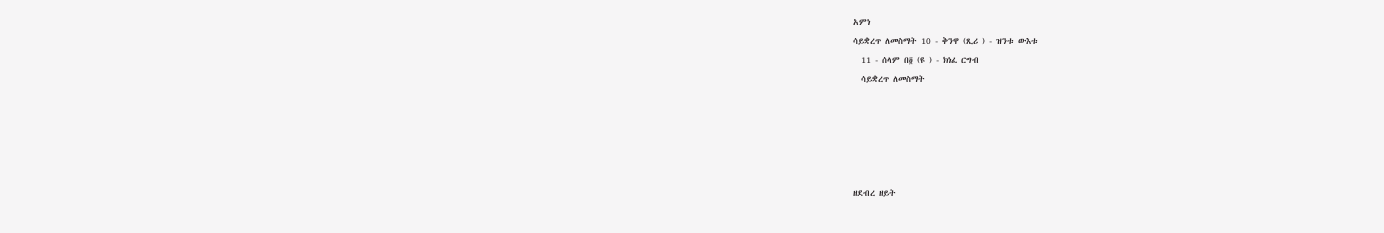አምነ
ሳይቋረጥ ለመስማት 10 - ቅንዋ (ጺሪ ) - ዝንቱ ውእቱ
  11 - ሰላም በ፬ (ዩ ) - ክነፈ ርግብ
  ሳይቋረጥ ለመስማት





ዘደብረ ዘይት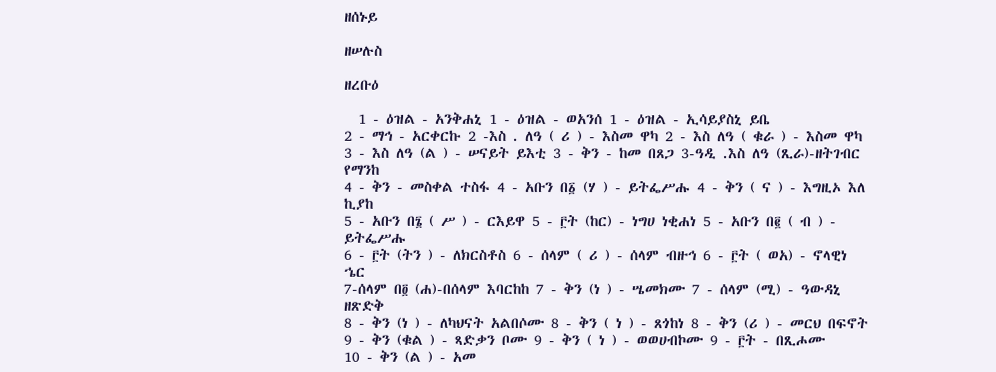ዘሰኑይ

ዘሠሉስ

ዘረቡዕ

  1 - ዕዝል - አንቅሐኒ 1 - ዕዝል - ወአንሰ 1 - ዕዝል - ኢሳይያስኒ ይቤ
2 - ማኅ - አርቀርኩ 2 -እስ . ለዓ ( ሪ ) - እስመ ዋካ 2 - እስ ለዓ ( ቁራ ) - እስመ ዋካ
3 - እስ ለዓ (ል ) - ሠናይት ይእቲ 3 - ቅን - ከመ በጸጋ 3-ዓዲ .እስ ለዓ (ጺራ)-ዘትገብር የማንከ
4 - ቅን - መስቀል ተስፋ 4 - አቡን በ፩ (ሃ ) - ይትፌሥሑ 4 - ቅን ( ና ) - እግዚኦ እለ ኪያከ
5 - አቡን በ፮ ( ሥ ) - ርእይዋ 5 - ፫ት (ከር) - ነግሀ ነቂሐነ 5 - አቡን በ፪ ( ብ ) - ይትፌሥሑ
6 - ፫ት (ትን ) - ለክርስቶስ 6 - ሰላም ( ሪ ) - ሰላም ብዙኅ 6 - ፫ት ( ወአ) - ኖላዊነ ኄር
7-ሰላም በ፬ (ሐ)-በሰላም እባርከከ 7 - ቅን (ነ ) - ሤመክሙ 7 - ሰላም (ሚ) - ዓውዳኒ ዘጽድቅ
8 - ቅን (ነ ) - ለካህናት አልበሶሙ 8 - ቅን ( ነ ) - ጸጎከነ 8 - ቅን (ሪ ) - መርህ በፍኖት
9 - ቅን (ቁል ) - ጻድቃን ቦሙ 9 - ቅን ( ነ ) - ወወሀብኮሙ 9 - ፫ት - በጺሖሙ
10 - ቅን (ል ) - አመ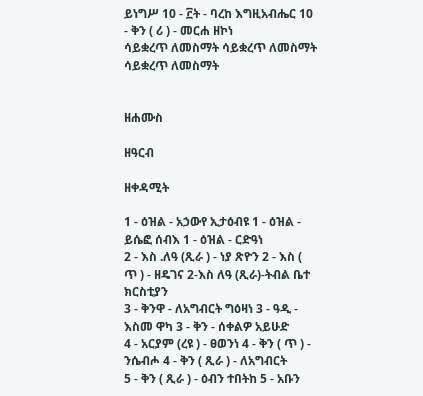ይነግሥ 10 - ፫ት - ባረከ እግዚአብሔር 10 - ቅን ( ሪ ) - መርሐ ዘኮነ
ሳይቋረጥ ለመስማት ሳይቋረጥ ለመስማት ሳይቋረጥ ለመስማት


ዘሐሙስ

ዘዓርብ

ዘቀዳሚት

1 - ዕዝል - አኃውየ ኢታዕብዩ 1 - ዕዝል - ይሴፎ ሰብእ 1 - ዕዝል - ርድዓነ
2 - እስ .ለዓ (ጺራ ) - ነያ ጽዮን 2 - እስ ( ጥ ) - ዘዴገና 2-እስ ለዓ (ጺራ)-ትብል ቤተ ክርስቲያን
3 - ቅንዋ - ለአግብርት ግዕዛነ 3 - ዓዲ - እስመ ዋካ 3 - ቅን - ሰቀልዎ አይሁድ
4 - አርያም (ረዩ ) - ፀወንነ 4 - ቅን ( ጥ ) - ንሴብሖ 4 - ቅን ( ጺራ ) - ለአግብርት
5 - ቅን ( ጺራ ) - ዕብን ተበትከ 5 - አቡን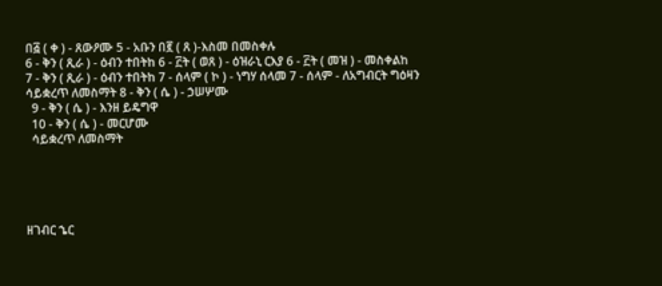በ፭ ( ቀ ) - ጸውዖሙ 5 - አቡን በ፪ ( ጸ )-እስመ በመስቀሉ
6 - ቅን ( ጺራ ) - ዕብን ተበትከ 6 - ፫ት ( ወጸ ) - ዕዝራኒ ርእያ 6 - ፫ት ( መዝ ) - መስቀልከ
7 - ቅን ( ጺራ ) - ዕብን ተበትከ 7 - ሰላም ( ኮ ) - ነግሃ ሰላመ 7 - ሰላም - ለአግብርት ግዕዛን
ሳይቋረጥ ለመስማት 8 - ቅን ( ሴ ) - ኃሠሦሙ
  9 - ቅን ( ሴ ) - እንዘ ይዴግዋ
  10 - ቅን ( ሴ ) - መርሆሙ
  ሳይቋረጥ ለመስማት





ዘገብር ኄር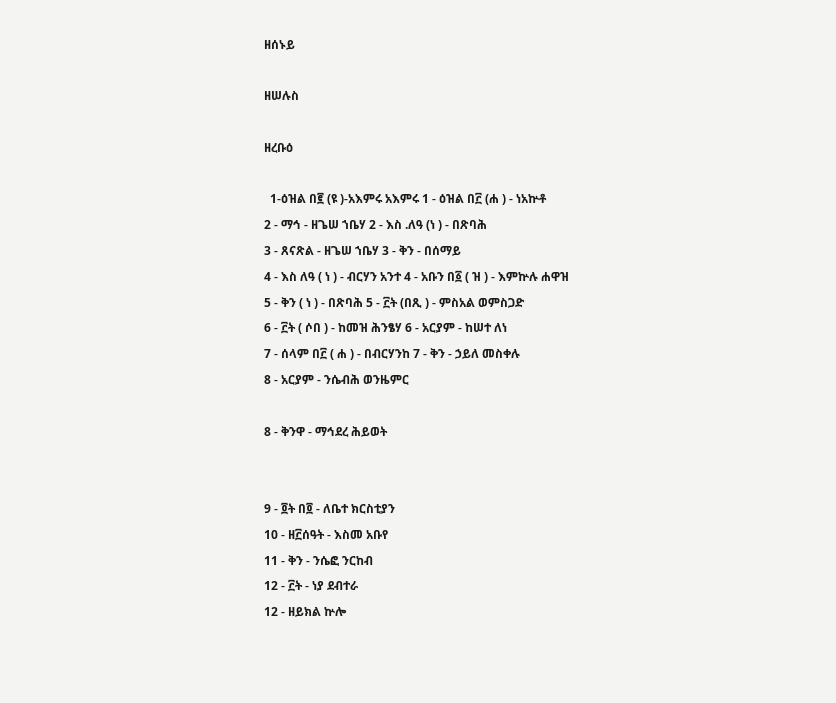ዘሰኑይ

ዘሠሉስ

ዘረቡዕ

  1-ዕዝል በ፪ (ዩ )-አእምሩ አእምሩ 1 - ዕዝል በ፫ (ሐ ) - ነአኵቶ
2 - ማኅ - ዘጌሠ ኀቤሃ 2 - እስ .ለዓ (ነ ) - በጽባሕ
3 - ጸናጽል - ዘጌሠ ኀቤሃ 3 - ቅን - በሰማይ
4 - እስ ለዓ ( ነ ) - ብርሃን አንተ 4 - አቡን በ፩ ( ዝ ) - እምኵሉ ሐዋዝ
5 - ቅን ( ነ ) - በጽባሕ 5 - ፫ት (በጺ ) - ምስአል ወምስጋድ
6 - ፫ት ( ሶበ ) - ከመዝ ሕንፄሃ 6 - አርያም - ከሠተ ለነ
7 - ሰላም በ፫ ( ሐ ) - በብርሃንከ 7 - ቅን - ኃይለ መስቀሉ
8 - አርያም - ንሴብሕ ወንዜምር

8 - ቅንዋ - ማኅደረ ሕይወት


9 - ፬ት በ፬ - ለቤተ ክርስቲያን
10 - ዘ፫ሰዓት - እስመ አቡየ
11 - ቅን - ንሴፎ ንርከብ
12 - ፫ት - ነያ ደብተራ
12 - ዘይክል ኵሎ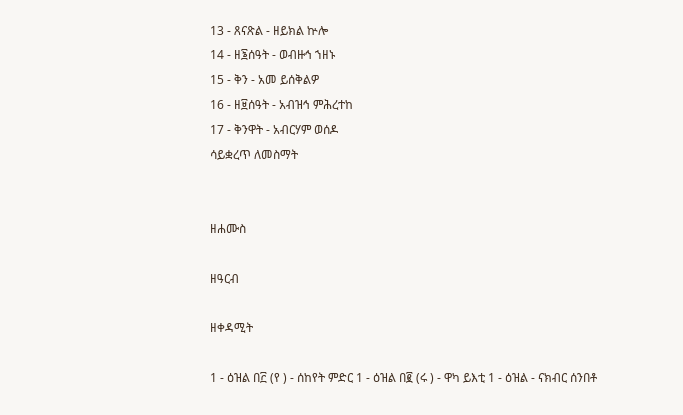13 - ጸናጽል - ዘይክል ኵሎ
14 - ዘ፮ሰዓት - ወብዙኅ ኀዘኑ
15 - ቅን - አመ ይሰቅልዎ
16 - ዘ፱ሰዓት - አብዝኅ ምሕረተከ
17 - ቅንዋት - አብርሃም ወሰዶ
ሳይቋረጥ ለመስማት


ዘሐሙስ

ዘዓርብ

ዘቀዳሚት

1 - ዕዝል በ፫ (የ ) - ሰከየት ምድር 1 - ዕዝል በ፪ (ሩ ) - ዋካ ይእቲ 1 - ዕዝል - ናክብር ሰንበቶ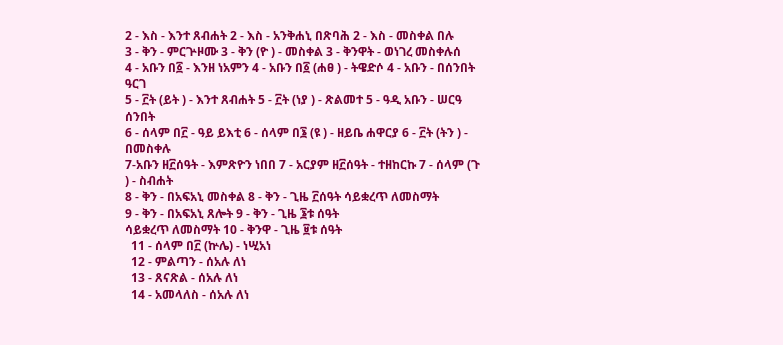2 - እስ - እንተ ጸብሐት 2 - እስ - አንቅሐኒ በጽባሕ 2 - እስ - መስቀል በሉ
3 - ቅን - ምርጕዞሙ 3 - ቅን (ዮ ) - መስቀል 3 - ቅንዋት - ወነገረ መስቀሉሰ
4 - አቡን በ፩ - እንዘ ነአምን 4 - አቡን በ፩ (ሐፀ ) - ትዌድሶ 4 - አቡን - በሰንበት ዓርገ
5 - ፫ት (ይት ) - እንተ ጸብሐት 5 - ፫ት (ነያ ) - ጽልመተ 5 - ዓዲ አቡን - ሠርዓ ሰንበት
6 - ሰላም በ፫ - ዓይ ይእቲ 6 - ሰላም በ፮ (ዩ ) - ዘይቤ ሐዋርያ 6 - ፫ት (ትን ) - በመስቀሉ
7-አቡን ዘ፫ሰዓት - እምጽዮን ነበበ 7 - አርያም ዘ፫ሰዓት - ተዘከርኩ 7 - ሰላም (ጉ ) - ስብሐት
8 - ቅን - በአፍአኒ መስቀል 8 - ቅን - ጊዜ ፫ሰዓት ሳይቋረጥ ለመስማት
9 - ቅን - በአፍአኒ ጸሎት 9 - ቅን - ጊዜ ፮ቱ ሰዓት
ሳይቋረጥ ለመስማት 10 - ቅንዋ - ጊዜ ፱ቱ ሰዓት
  11 - ሰላም በ፫ (ኵሌ) - ነሢአነ
  12 - ምልጣን - ሰአሉ ለነ
  13 - ጸናጽል - ሰአሉ ለነ
  14 - አመላለስ - ሰአሉ ለነ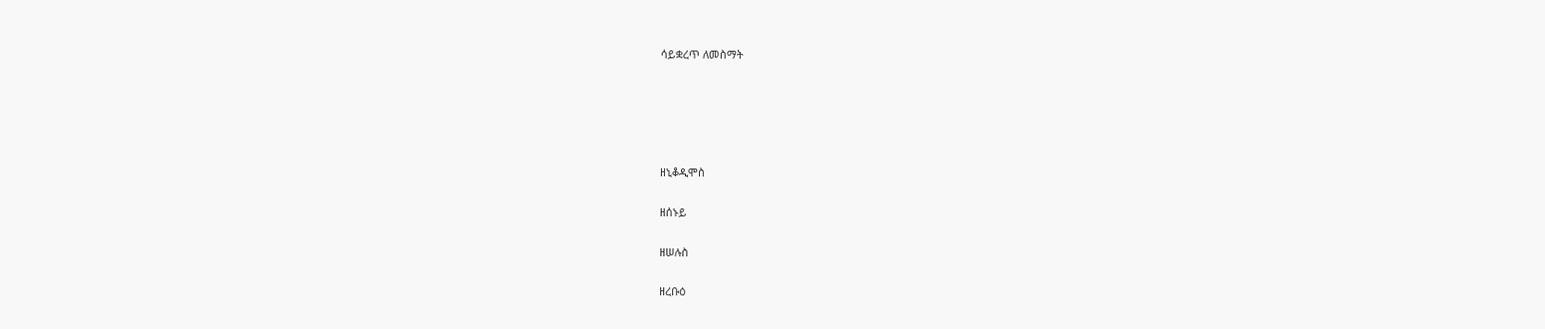ሳይቋረጥ ለመስማት





ዘኒቆዲሞስ

ዘሰኑይ

ዘሠሉስ

ዘረቡዕ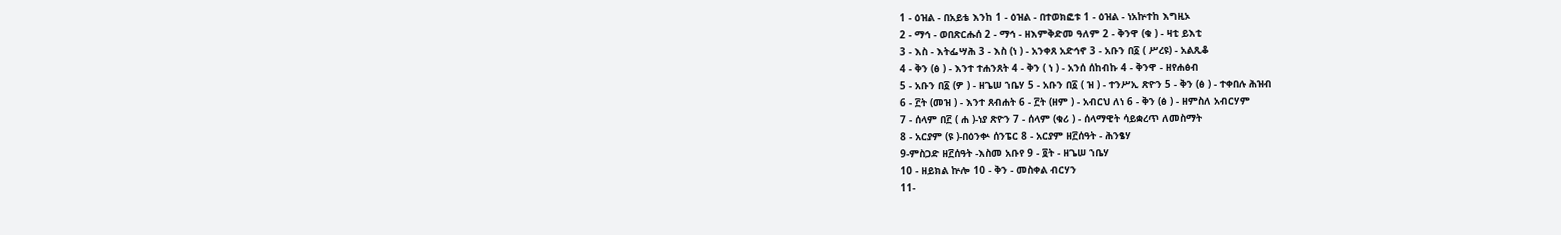1 - ዕዝል - በአይቴ እንከ 1 - ዕዝል - በተወክፎቱ 1 - ዕዝል - ነአኵተከ እግዚኦ
2 - ማኅ - ወበጽርሑሰ 2 - ማኅ - ዘእምቅድመ ዓለም 2 - ቅንዋ (ቁ ) - ዛቲ ይእቲ
3 - እስ - እትፌሣሕ 3 - እስ (ነ ) - አንቀጸ አድኅኖ 3 - አቡን በ፩ ( ሥረዩ) - አልጺቆ
4 - ቅን (ፅ ) - እንተ ተሐንጸት 4 - ቅን ( ነ ) - አንሰ ሰከብኩ 4 - ቅንዋ - ዘየሐፅብ
5 - አቡን በ፩ (ዎ ) - ዘጌሠ ኀቤሃ 5 - አቡን በ፩ ( ዝ ) - ተንሥኢ ጽዮን 5 - ቅን (ፅ ) - ተቀበሉ ሕዝብ
6 - ፫ት (መዝ ) - እንተ ጸብሐት 6 - ፫ት (ዘም ) - አብርህ ለነ 6 - ቅን (ፅ ) - ዘምስለ አብርሃም
7 - ሰላም በ፫ ( ሐ )-ነያ ጽዮን 7 - ሰላም (ቁሪ ) - ሰላማዊት ሳይቋረጥ ለመስማት
8 - አርያም (ዩ )-በዕንቍ ሰንፔር 8 - አርያም ዘ፫ሰዓት - ሕንፄሃ
9-ምስጋድ ዘ፫ሰዓት -እስመ አቡየ 9 - ፬ት - ዘጌሠ ኀቤሃ
10 - ዘይክል ኵሎ 10 - ቅን - መስቀል ብርሃን
11-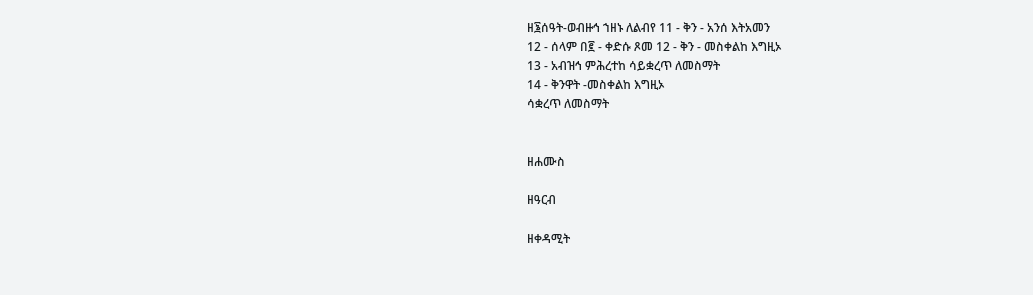ዘ፮ሰዓት-ወብዙኅ ኀዘኑ ለልብየ 11 - ቅን - አንሰ እትአመን
12 - ሰላም በ፪ - ቀድሱ ጾመ 12 - ቅን - መስቀልከ እግዚኦ
13 - አብዝኅ ምሕረተከ ሳይቋረጥ ለመስማት
14 - ቅንዋት -መስቀልከ እግዚኦ
ሳቋረጥ ለመስማት


ዘሐሙስ

ዘዓርብ

ዘቀዳሚት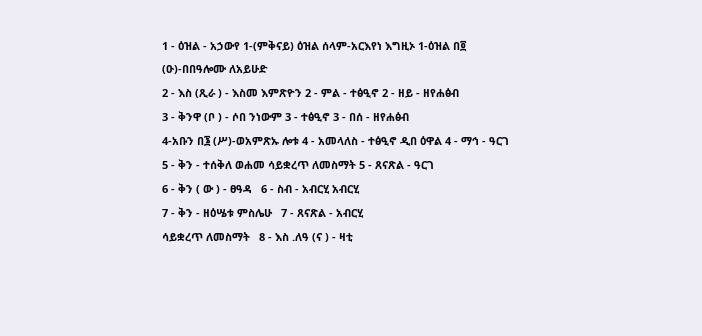1 - ዕዝል - አኃውየ 1-(ምቅናይ) ዕዝል ሰላም-አርእየነ እግዚኦ 1-ዕዝል በ፬ (ዑ)-በበዓሎሙ ለአይሁድ
2 - እስ (ጺራ ) - እስመ እምጽዮን 2 - ምል - ተፅዒኖ 2 - ዘይ - ዘየሐፅብ
3 - ቅንዋ (ቦ ) - ሶበ ንነውም 3 - ተፅዒኖ 3 - በሰ - ዘየሐፅብ
4-አቡን በ፮ (ሥ)-ወአምጽኡ ሎቱ 4 - አመላለስ - ተፅዒኖ ዲበ ዕዋል 4 - ማኅ - ዓርገ
5 - ቅን - ተሰቅለ ወሐመ ሳይቋረጥ ለመስማት 5 - ጸናጽል - ዓርገ
6 - ቅን ( ው ) - ፀዓዳ   6 - ስብ - አብርሂ አብርሂ
7 - ቅን - ዘዕሤቱ ምስሌሁ   7 - ጸናጽል - አብርሂ
ሳይቋረጥ ለመስማት   8 - እስ .ለዓ (ና ) - ዛቲ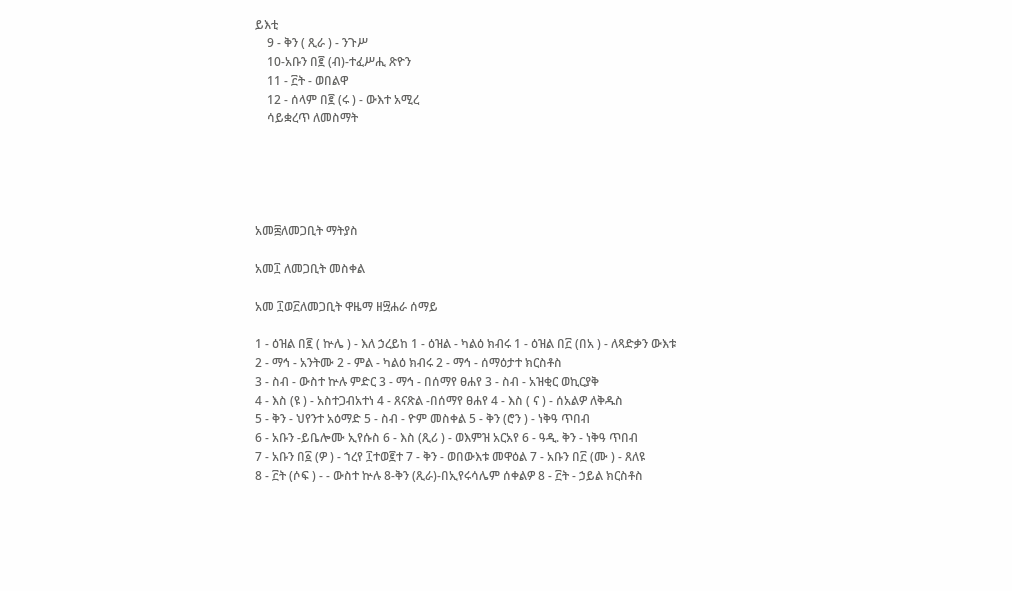ይእቲ
    9 - ቅን ( ጺራ ) - ንጉሥ
    10-አቡን በ፪ (ብ)-ተፈሥሒ ጽዮን
    11 - ፫ት - ወበልዋ
    12 - ሰላም በ፪ (ሩ ) - ውእተ አሚረ
    ሳይቋረጥ ለመስማት





አመ፰ለመጋቢት ማትያስ

አመ፲ ለመጋቢት መስቀል

አመ ፲ወ፫ለመጋቢት ዋዜማ ዘ፵ሐራ ሰማይ

1 - ዕዝል በ፪ ( ኵሌ ) - እለ ኃረይከ 1 - ዕዝል - ካልዕ ክብሩ 1 - ዕዝል በ፫ (በአ ) - ለጻድቃን ውእቱ
2 - ማኅ - አንትሙ 2 - ምል - ካልዕ ክብሩ 2 - ማኅ - ሰማዕታተ ክርስቶስ
3 - ስብ - ውስተ ኵሉ ምድር 3 - ማኅ - በሰማየ ፀሐየ 3 - ስብ - አዝቂር ወኪርያቅ
4 - እስ (ዩ ) - አስተጋብአተነ 4 - ጸናጽል -በሰማየ ፀሐየ 4 - እስ ( ና ) - ሰአልዎ ለቅዱስ
5 - ቅን - ህየንተ አዕማድ 5 - ስብ - ዮም መስቀል 5 - ቅን (ሮን ) - ነቅዓ ጥበብ
6 - አቡን -ይቤሎሙ ኢየሱስ 6 - እስ (ጺሪ ) - ወእምዝ አርአየ 6 - ዓዲ. ቅን - ነቅዓ ጥበብ
7 - አቡን በ፩ (ዎ ) - ኀረየ ፲ተወ፪ተ 7 - ቅን - ወበውእቱ መዋዕል 7 - አቡን በ፫ (ሙ ) - ጸለዩ
8 - ፫ት (ሶፍ ) - - ውስተ ኵሉ 8-ቅን (ጺራ)-በኢየሩሳሌም ሰቀልዎ 8 - ፫ት - ኃይል ክርስቶስ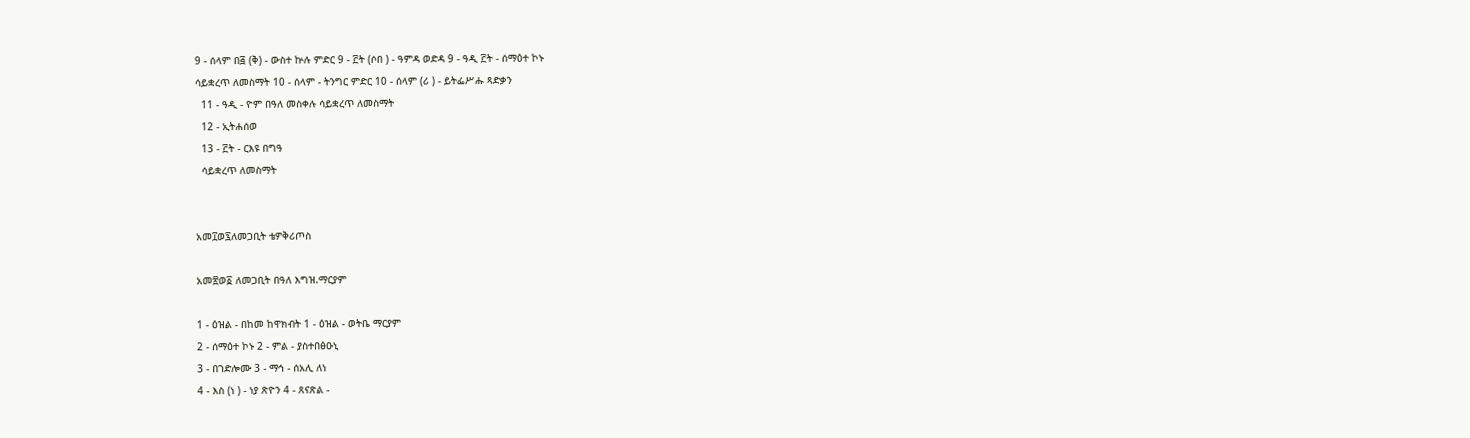9 - ሰላም በ፭ (ቅ) - ውስተ ኵሉ ምድር 9 - ፫ት (ሶበ ) - ዓምዳ ወድዳ 9 - ዓዲ ፫ት - ሰማዕተ ኮኑ
ሳይቋረጥ ለመስማት 10 - ሰላም - ትንግር ምድር 10 - ሰላም (ሪ ) - ይትፌሥሑ ጻድቃን
  11 - ዓዲ - ዮም በዓለ መስቀሉ ሳይቋረጥ ለመስማት
  12 - ኢትሐሰወ
  13 - ፫ት - ርእዩ በግዓ
  ሳይቋረጥ ለመስማት


አመ፲ወ፯ለመጋቢት ቴዎቅሪጦስ

አመ፳ወ፩ ለመጋቢት በዓለ እግዝ.ማርያም

1 - ዕዝል - በከመ ከዋክብት 1 - ዕዝል - ወትቤ ማርያም
2 - ሰማዕተ ኮኑ 2 - ምል - ያስተበፅዑኒ
3 - በገድሎሙ 3 - ማኅ - ሰአሊ ለነ
4 - እስ (ነ ) - ነያ ጽዮን 4 - ጸናጽል -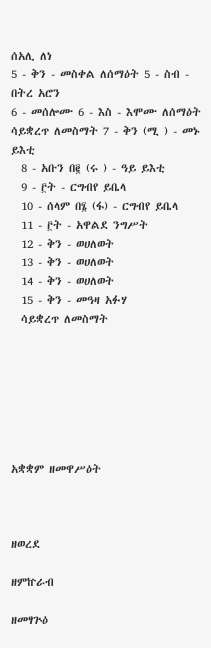ሰአሊ ለነ
5 - ቅን - መስቀል ለሰማዕት 5 - ስብ - በትረ አሮን
6 - መሰሎሙ 6 - እስ - እሞሙ ለሰማዕት
ሳይቋረጥ ለመስማት 7 - ቅን (ሚ ) - መኑ ይእቲ
  8 - አቡን በ፪ (ሩ ) - ዓይ ይእቲ
  9 - ፫ት - ርግብየ ይቤላ
  10 - ሰላም በ፮ (ፋ) - ርግብየ ይቤላ
  11 - ፫ት - አዋልደ ንግሥት
  12 - ቅን - ወሀለወት
  13 - ቅን - ወሀለወት
  14 - ቅን - ወሀለወት
  15 - ቅን - መዓዛ አፉሃ
  ሳይቋረጥ ለመስማት







አቋቋም ዘመዋሥዕት



ዘወረደ

ዘምኵራብ

ዘመፃጕዕ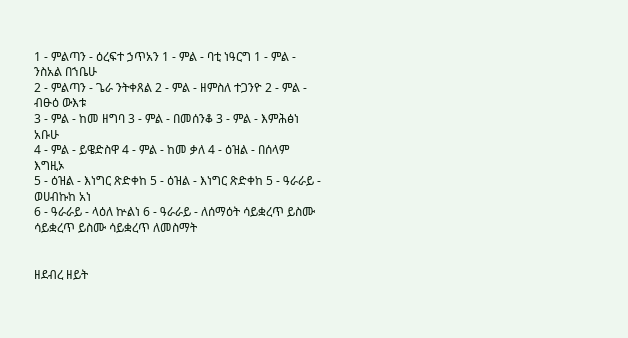1 - ምልጣን - ዕረፍተ ኃጥአን 1 - ምል - ባቲ ነዓርግ 1 - ምል - ንስአል በኀቤሁ
2 - ምልጣን - ጌራ ንትቀጸል 2 - ምል - ዘምስለ ተጋንዮ 2 - ምል - ብፁዕ ውእቱ
3 - ምል - ከመ ዘግባ 3 - ምል - በመሰንቆ 3 - ምል - እምሕፅነ አቡሁ
4 - ምል - ይዌድስዋ 4 - ምል - ከመ ቃለ 4 - ዕዝል - በሰላም እግዚኦ
5 - ዕዝል - እነግር ጽድቀከ 5 - ዕዝል - እነግር ጽድቀከ 5 - ዓራራይ - ወሀብኩከ አነ
6 - ዓራራይ - ላዕለ ኵልነ 6 - ዓራራይ - ለሰማዕት ሳይቋረጥ ይስሙ
ሳይቋረጥ ይስሙ ሳይቋረጥ ለመስማት


ዘደብረ ዘይት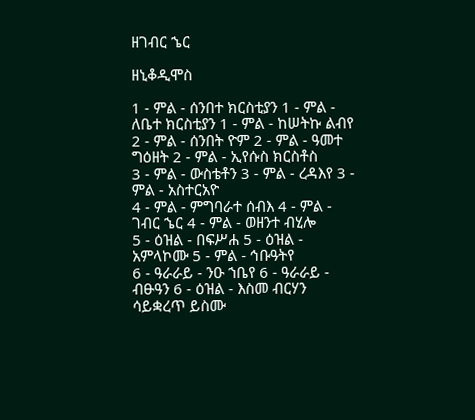ዘገብር ኄር

ዘኒቆዲሞስ

1 - ምል - ሰንበተ ክርስቲያን 1 - ምል - ለቤተ ክርስቲያን 1 - ምል - ከሠትኩ ልብየ
2 - ምል - ሰንበት ዮም 2 - ምል - ዓመተ ግዕዘት 2 - ምል - ኢየሱስ ክርስቶስ
3 - ምል - ውስቴቶን 3 - ምል - ረዳእየ 3 - ምል - አስተርአዮ
4 - ምል - ምግባራተ ሰብእ 4 - ምል - ገብር ኄር 4 - ምል - ወዘንተ ብሂሎ
5 - ዕዝል - በፍሥሐ 5 - ዕዝል - አምላኮሙ 5 - ምል - ኅቡዓትየ
6 - ዓራራይ - ንዑ ኀቤየ 6 - ዓራራይ - ብፁዓን 6 - ዕዝል - እስመ ብርሃን
ሳይቋረጥ ይስሙ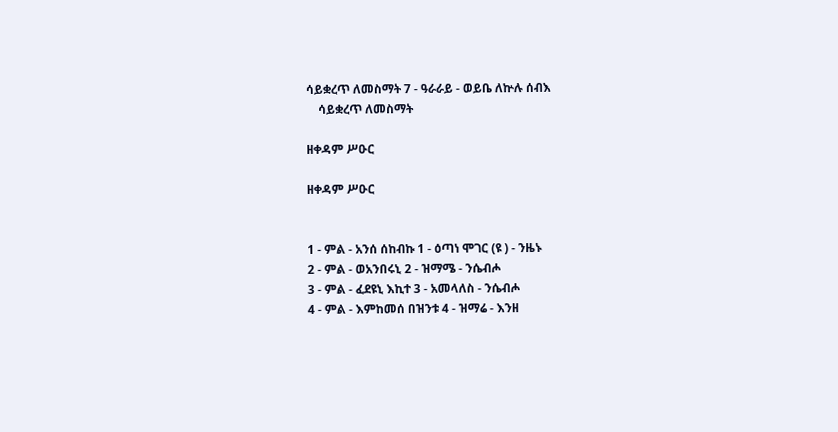ሳይቋረጥ ለመስማት 7 - ዓራራይ - ወይቤ ለኵሉ ሰብእ
    ሳይቋረጥ ለመስማት

ዘቀዳም ሥዑር

ዘቀዳም ሥዑር


1 - ምል - አንሰ ሰከብኩ 1 - ዕጣነ ሞገር (ዩ ) - ንዜኑ
2 - ምል - ወአንበሩኒ 2 - ዝማሜ - ንሴብሖ
3 - ምል - ፈደዩኒ እኪተ 3 - አመላለስ - ንሴብሖ
4 - ምል - እምከመሰ በዝንቱ 4 - ዝማሬ - እንዘ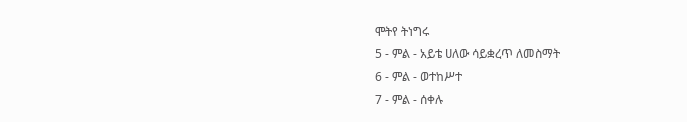ሞትየ ትነግሩ
5 - ምል - አይቴ ሀለው ሳይቋረጥ ለመስማት
6 - ምል - ወተከሥተ
7 - ምል - ሰቀሉ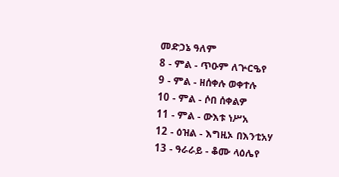መድኃኔ ዓለም
8 - ምል - ጥዑም ለጕርዔየ
9 - ምል - ዘሰቀሉ ወቀተሉ
10 - ምል - ሶበ ሰቀልዎ
11 - ምል - ውእቱ ነሥአ
12 - ዕዝል - እግዚኦ በእንቲአሃ
13 - ዓራራይ - ቆሙ ላዕሌየ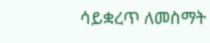ሳይቋረጥ ለመስማት